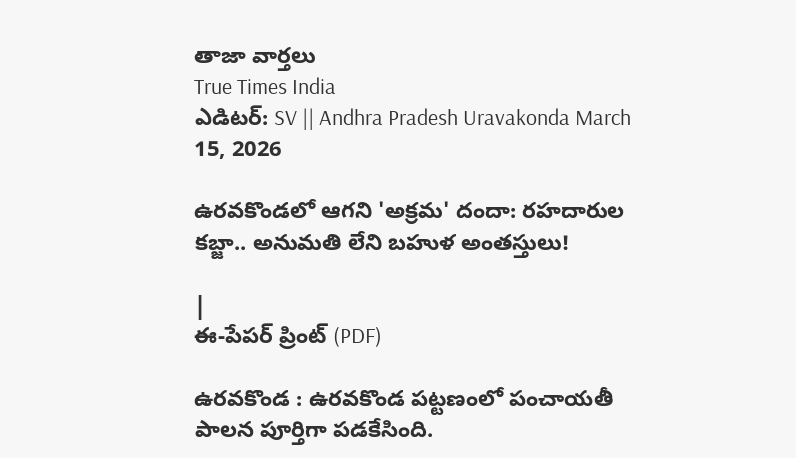తాజా వార్తలు
True Times India
ఎడిటర్: SV || Andhra Pradesh Uravakonda March 15, 2026

ఉరవకొండలో ఆగని 'అక్రమ' దందా: రహదారుల కబ్జా.. అనుమతి లేని బహుళ అంతస్తులు!

|
ఈ-పేపర్ ప్రింట్ (PDF)

ఉరవకొండ : ఉరవకొండ పట్టణంలో పంచాయతీ పాలన పూర్తిగా పడకేసింది.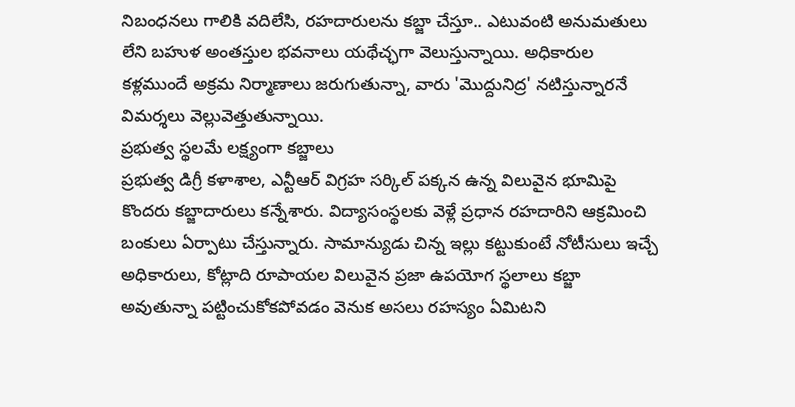నిబంధనలు గాలికి వదిలేసి, రహదారులను కబ్జా చేస్తూ.. ఎటువంటి అనుమతులు లేని బహుళ అంతస్తుల భవనాలు యథేచ్ఛగా వెలుస్తున్నాయి. అధికారుల కళ్లముందే అక్రమ నిర్మాణాలు జరుగుతున్నా, వారు 'మొద్దునిద్ర' నటిస్తున్నారనే విమర్శలు వెల్లువెత్తుతున్నాయి.
ప్రభుత్వ స్థలమే లక్ష్యంగా కబ్జాలు
ప్రభుత్వ డిగ్రీ కళాశాల, ఎన్టీఆర్ విగ్రహ సర్కిల్ పక్కన ఉన్న విలువైన భూమిపై కొందరు కబ్జాదారులు కన్నేశారు. విద్యాసంస్థలకు వెళ్లే ప్రధాన రహదారిని ఆక్రమించి బంకులు ఏర్పాటు చేస్తున్నారు. సామాన్యుడు చిన్న ఇల్లు కట్టుకుంటే నోటీసులు ఇచ్చే అధికారులు, కోట్లాది రూపాయల విలువైన ప్రజా ఉపయోగ స్థలాలు కబ్జా అవుతున్నా పట్టించుకోకపోవడం వెనుక అసలు రహస్యం ఏమిటని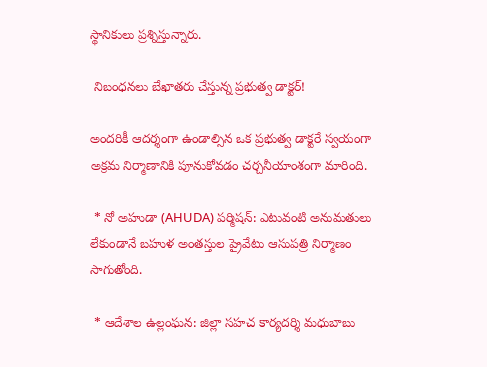స్థానికులు ప్రశ్నిస్తున్నారు.

 నిబంధనలు బేఖాతరు చేస్తున్న ప్రభుత్వ డాక్టర్!

అందరికీ ఆదర్శంగా ఉండాల్సిన ఒక ప్రభుత్వ డాక్టరే స్వయంగా అక్రమ నిర్మాణానికి పూనుకోవడం చర్చనీయాంశంగా మారింది.

 * నో అహుడా (AHUDA) పర్మిషన్: ఎటువంటి అనుమతులు లేకుండానే బహుళ అంతస్తుల ప్రైవేటు ఆసుపత్రి నిర్మాణం సాగుతోంది.

 * ఆదేశాల ఉల్లంఘన: జిల్లా సహచ కార్యదర్శి మధుబాబు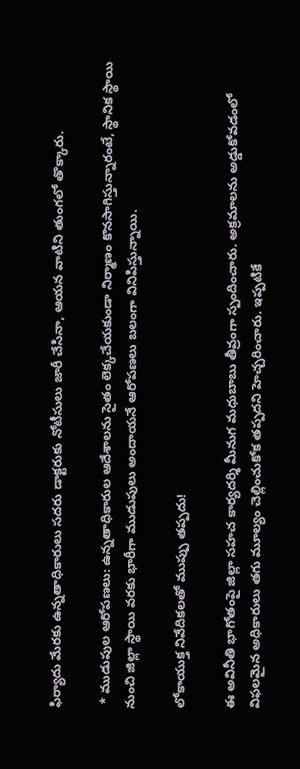ఫిర్యాదు మేరకు ఉన్నతాధికారులు సదరు డాక్టరుకు నోటీసులు జారీ చేసినా, ఆయన వాటిని తుంగలో తొక్కారు.

 * ముడుపుల ఆరోపణలు: ఉన్నతాధికారుల ఆదేశాలను సైతం లెక్కచేయకుండా నిర్మాణం కొనసాగిస్తున్నారంటే, స్థానిక స్థాయి నుంచి జిల్లా స్థాయి వరకు భారీగా ముడుపులు అందాయనే ఆరోపణలు బలంగా వినిపిస్తున్నాయి.

లోకాయుక్త నివేదికలతో ముప్పు తప్పదు!

ఈ అవినీతి భాగోతంపై జిల్లా సహచ కార్యదర్శి మీనుగ మధుబాబు తీవ్రంగా స్పందించారు. అక్రమాలను అడ్డుకోవడంలో విఫలమైన అధికారులు తగు మూల్యం చెల్లించుకోక తప్పదని హెచ్చరించారు. ఇప్పటికే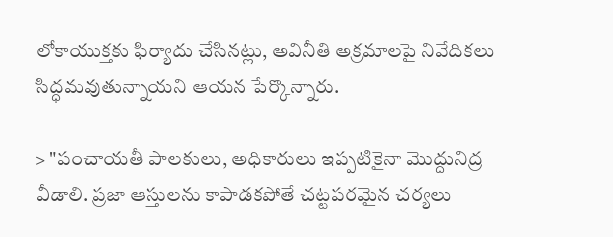లోకాయుక్తకు ఫిర్యాదు చేసినట్లు, అవినీతి అక్రమాలపై నివేదికలు సిద్ధమవుతున్నాయని ఆయన పేర్కొన్నారు.

> "పంచాయతీ పాలకులు, అధికారులు ఇప్పటికైనా మొద్దునిద్ర వీడాలి. ప్రజా ఆస్తులను కాపాడకపోతే చట్టపరమైన చర్యలు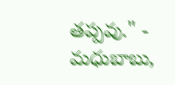తప్పవు." - మధుబాబు,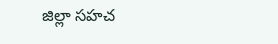జిల్లా సహచ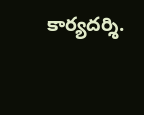కార్యదర్శి.